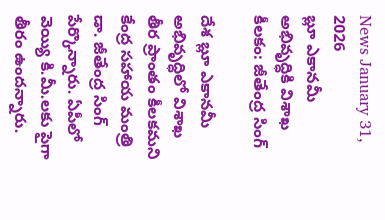News January 31, 2026
బ్లూ ఎకానమీ అభివృద్ధికి విశాఖ కీలకం: జీతేంద్ర సింగ్

దేశ బ్లూ ఎకానమీ అభివృద్ధిలో విశాఖ తీర ప్రాంతం కీలకమని కేంద్ర సహాయ మంత్రి డా. జీతేంద్ర సింగ్ పేర్కొన్నారు. ఏపీలో వెయ్యి కి.మీ.లకు పైగా తీరం ఉందన్నారు.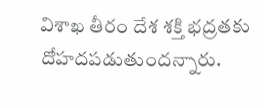విశాఖ తీరం దేశ శక్తి భద్రతకు దోహదపడుతుందన్నారు.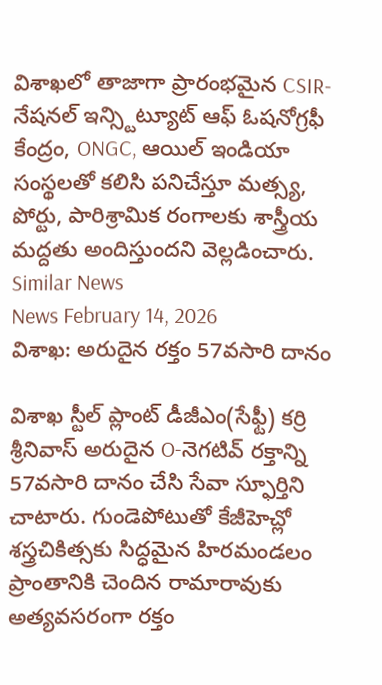విశాఖలో తాజాగా ప్రారంభమైన CSIR-నేషనల్ ఇన్స్టిట్యూట్ ఆఫ్ ఓషనోగ్రఫీ కేంద్రం, ONGC, ఆయిల్ ఇండియా సంస్థలతో కలిసి పనిచేస్తూ మత్స్య, పోర్టు, పారిశ్రామిక రంగాలకు శాస్త్రీయ మద్దతు అందిస్తుందని వెల్లడించారు.
Similar News
News February 14, 2026
విశాఖ: అరుదైన రక్తం 57వసారి దానం

విశాఖ స్టీల్ ప్లాంట్ డీజీఎం(సేఫ్టీ) కర్రి శ్రీనివాస్ అరుదైన O-నెగటివ్ రక్తాన్ని 57వసారి దానం చేసి సేవా స్ఫూర్తిని చాటారు. గుండెపోటుతో కేజీహెచ్లో శస్త్రచికిత్సకు సిద్ధమైన హిరమండలం ప్రాంతానికి చెందిన రామారావుకు అత్యవసరంగా రక్తం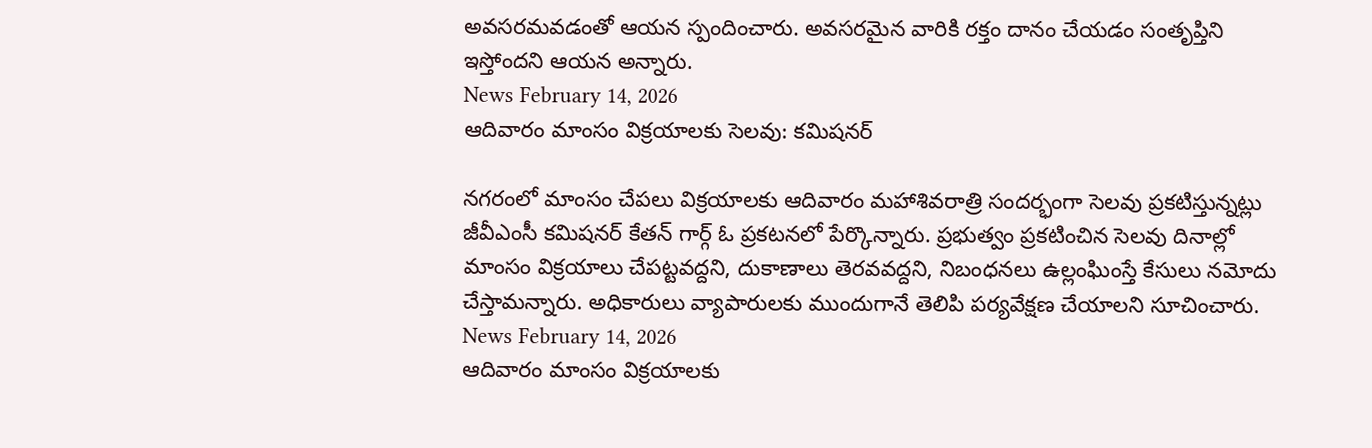అవసరమవడంతో ఆయన స్పందించారు. అవసరమైన వారికి రక్తం దానం చేయడం సంతృప్తిని ఇస్తోందని ఆయన అన్నారు.
News February 14, 2026
ఆదివారం మాంసం విక్రయాలకు సెలవు: కమిషనర్

నగరంలో మాంసం చేపలు విక్రయాలకు ఆదివారం మహాశివరాత్రి సందర్భంగా సెలవు ప్రకటిస్తున్నట్లు జీవీఎంసీ కమిషనర్ కేతన్ గార్గ్ ఓ ప్రకటనలో పేర్కొన్నారు. ప్రభుత్వం ప్రకటించిన సెలవు దినాల్లో మాంసం విక్రయాలు చేపట్టవద్దని, దుకాణాలు తెరవవద్దని, నిబంధనలు ఉల్లంఘింస్తే కేసులు నమోదు చేస్తామన్నారు. అధికారులు వ్యాపారులకు ముందుగానే తెలిపి పర్యవేక్షణ చేయాలని సూచించారు.
News February 14, 2026
ఆదివారం మాంసం విక్రయాలకు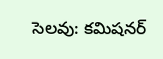సెలవు: కమిషనర్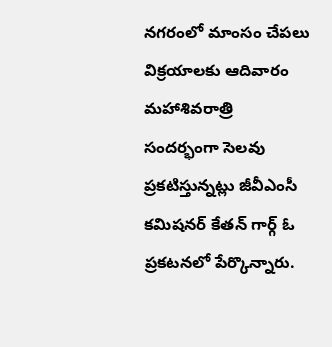నగరంలో మాంసం చేపలు విక్రయాలకు ఆదివారం మహాశివరాత్రి సందర్భంగా సెలవు ప్రకటిస్తున్నట్లు జీవీఎంసీ కమిషనర్ కేతన్ గార్గ్ ఓ ప్రకటనలో పేర్కొన్నారు.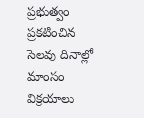ప్రభుత్వం ప్రకటించిన సెలవు దినాల్లో మాంసం విక్రయాలు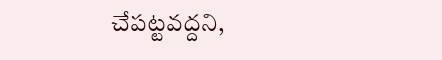చేపట్టవద్దని,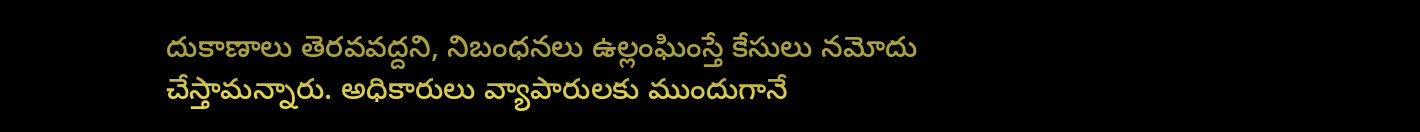దుకాణాలు తెరవవద్దని, నిబంధనలు ఉల్లంఘింస్తే కేసులు నమోదు చేస్తామన్నారు. అధికారులు వ్యాపారులకు ముందుగానే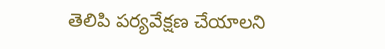తెలిపి పర్యవేక్షణ చేయాలని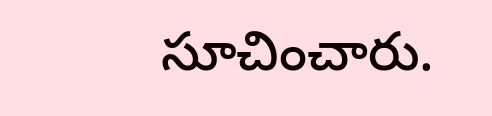సూచించారు.